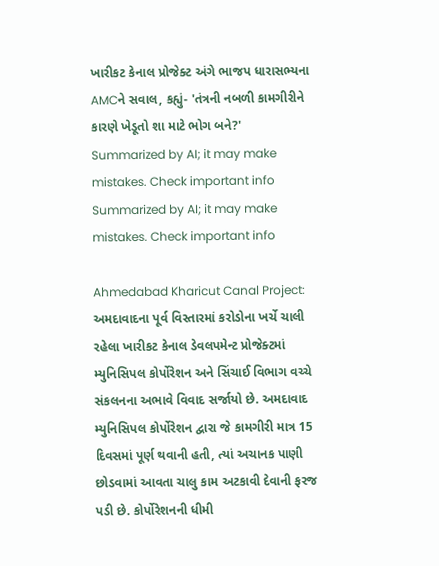ખારીકટ કેનાલ પ્રોજેક્ટ અંગે ભાજપ ધારાસભ્યના AMCને સવાલ, કહ્યું- 'તંત્રની નબળી કામગીરીને કારણે ખેડૂતો શા માટે ભોગ બને?'
Summarized by AI; it may make mistakes. Check important info
Summarized by AI; it may make mistakes. Check important info

Ahmedabad Kharicut Canal Project: અમદાવાદના પૂર્વ વિસ્તારમાં કરોડોના ખર્ચે ચાલી રહેલા ખારીકટ કેનાલ ડેવલપમેન્ટ પ્રોજેક્ટમાં મ્યુનિસિપલ કોર્પોરેશન અને સિંચાઈ વિભાગ વચ્ચે સંકલનના અભાવે વિવાદ સર્જાયો છે. અમદાવાદ મ્યુનિસિપલ કોર્પોરેશન દ્વારા જે કામગીરી માત્ર 15 દિવસમાં પૂર્ણ થવાની હતી, ત્યાં અચાનક પાણી છોડવામાં આવતા ચાલુ કામ અટકાવી દેવાની ફરજ પડી છે. કોર્પોરેશનની ધીમી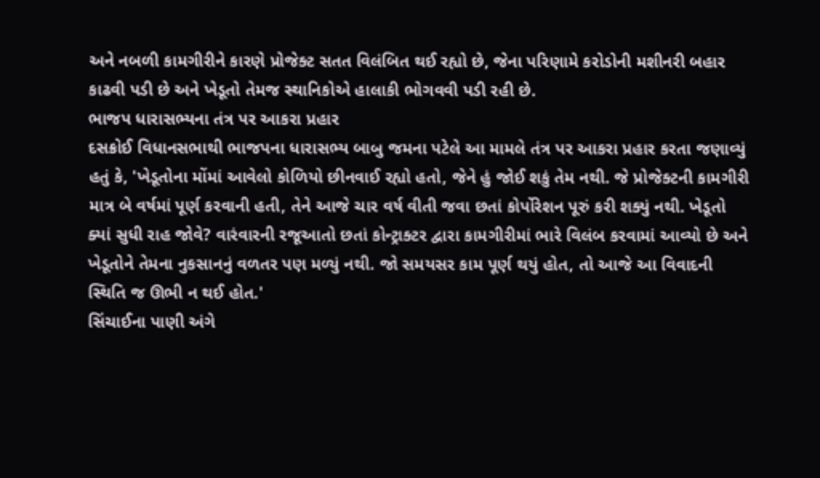અને નબળી કામગીરીને કારણે પ્રોજેક્ટ સતત વિલંબિત થઈ રહ્યો છે, જેના પરિણામે કરોડોની મશીનરી બહાર કાઢવી પડી છે અને ખેડૂતો તેમજ સ્થાનિકોએ હાલાકી ભોગવવી પડી રહી છે.
ભાજપ ધારાસભ્યના તંત્ર પર આકરા પ્રહાર
દસક્રોઈ વિધાનસભાથી ભાજપના ધારાસભ્ય બાબુ જમના પટેલે આ મામલે તંત્ર પર આકરા પ્રહાર કરતા જણાવ્યું હતું કે, 'ખેડૂતોના મોંમાં આવેલો કોળિયો છીનવાઈ રહ્યો હતો, જેને હું જોઈ શકું તેમ નથી. જે પ્રોજેક્ટની કામગીરી માત્ર બે વર્ષમાં પૂર્ણ કરવાની હતી, તેને આજે ચાર વર્ષ વીતી જવા છતાં કોર્પોરેશન પૂરું કરી શક્યું નથી. ખેડૂતો ક્યાં સુધી રાહ જોવે? વારંવારની રજૂઆતો છતાં કોન્ટ્રાક્ટર દ્વારા કામગીરીમાં ભારે વિલંબ કરવામાં આવ્યો છે અને ખેડૂતોને તેમના નુકસાનનું વળતર પણ મળ્યું નથી. જો સમયસર કામ પૂર્ણ થયું હોત, તો આજે આ વિવાદની સ્થિતિ જ ઊભી ન થઈ હોત.'
સિંચાઈના પાણી અંગે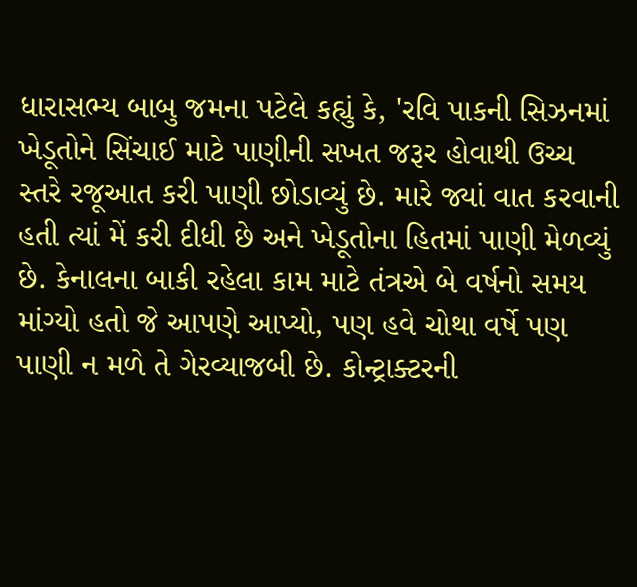ધારાસભ્ય બાબુ જમના પટેલે કહ્યું કે, 'રવિ પાકની સિઝનમાં ખેડૂતોને સિંચાઈ માટે પાણીની સખત જરૂર હોવાથી ઉચ્ચ સ્તરે રજૂઆત કરી પાણી છોડાવ્યું છે. મારે જ્યાં વાત કરવાની હતી ત્યાં મેં કરી દીધી છે અને ખેડૂતોના હિતમાં પાણી મેળવ્યું છે. કેનાલના બાકી રહેલા કામ માટે તંત્રએ બે વર્ષનો સમય માંગ્યો હતો જે આપણે આપ્યો, પણ હવે ચોથા વર્ષે પણ પાણી ન મળે તે ગેરવ્યાજબી છે. કોન્ટ્રાક્ટરની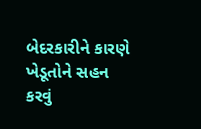બેદરકારીને કારણે ખેડૂતોને સહન કરવું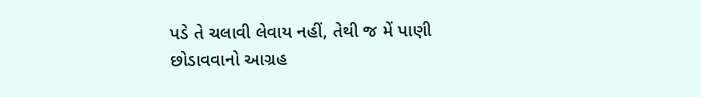પડે તે ચલાવી લેવાય નહીં, તેથી જ મેં પાણી છોડાવવાનો આગ્રહ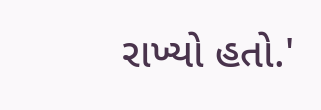રાખ્યો હતો.'